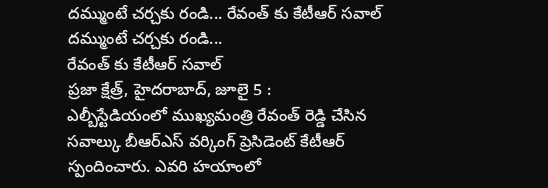దమ్ముంటే చర్చకు రండి... రేవంత్ కు కేటీఆర్ సవాల్
దమ్ముంటే చర్చకు రండి...
రేవంత్ కు కేటీఆర్ సవాల్
ప్రజా క్షేత్ర్, హైదరాబాద్, జూలై 5 :
ఎల్బీస్టేడియంలో ముఖ్యమంత్రి రేవంత్ రెడ్డి చేసిన సవాల్కు బీఆర్ఎస్ వర్కింగ్ ప్రెసిడెంట్ కేటీఆర్ స్పందించారు. ఎవరి హయాంలో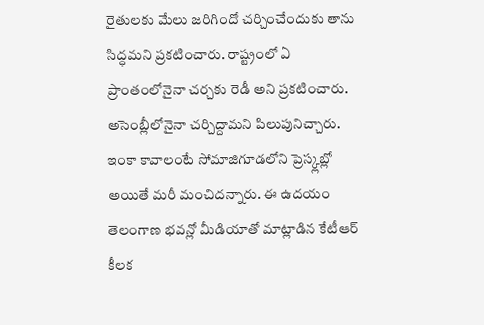రైతులకు మేలు జరిగిందో చర్చించేందుకు తాను సిద్ధమని ప్రకటించారు. రాష్ట్రంలో ఏ ప్రాంతంలోనైనా చర్చకు రెడీ అని ప్రకటించారు. అసెంబ్లీలోనైనా చర్చిద్దామని పిలుపునిచ్చారు. ఇంకా కావాలంటే సోమాజిగూడలోని ప్రెస్క్లబ్లో అయితే మరీ మంచిదన్నారు. ఈ ఉదయం తెలంగాణ భవన్లో మీడియాతో మాట్లాడిన కేటీఆర్ కీలక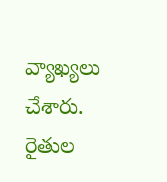వ్యాఖ్యలు చేశారు. రైతుల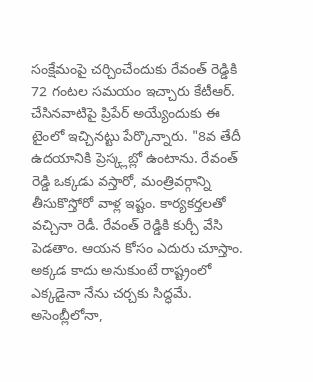సంక్షేమంపై చర్చించేందుకు రేవంత్ రెడ్డికి 72 గంటల సమయం ఇచ్చారు కేటీఆర్. చేసినవాటిపై ప్రిపేర్ అయ్యేందుకు ఈ టైంలో ఇచ్చినట్టు పేర్కొన్నారు. "8వ తేదీ ఉదయానికి ప్రెస్క్లబ్లో ఉంటాను. రేవంత్ రెడ్డి ఒక్కడు వస్తారో, మంత్రివర్గాన్ని తీసుకొస్తోరో వాళ్ల ఇష్టం. కార్యకర్తలతో వచ్చినా రెడీ. రేవంత్ రెడ్డికి కుర్చీ వేసి పెడతాం. ఆయన కోసం ఎదురు చూస్తాం. అక్కడ కాదు అనుకుంటే రాష్ట్రంలో ఎక్కడైనా నేను చర్చకు సిద్ధమే. అసెంబ్లీలోనా,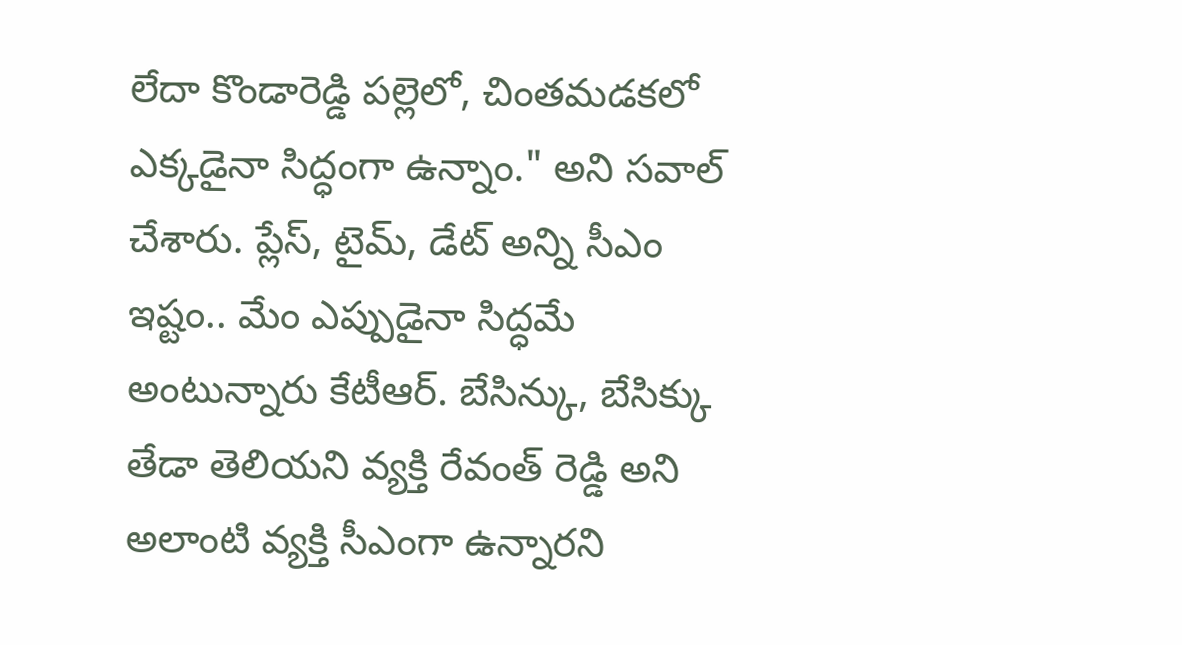లేదా కొండారెడ్డి పల్లెలో, చింతమడకలో ఎక్కడైనా సిద్ధంగా ఉన్నాం." అని సవాల్ చేశారు. ప్లేస్, టైమ్, డేట్ అన్ని సీఎం ఇష్టం.. మేం ఎప్పుడైనా సిద్ధమే అంటున్నారు కేటీఆర్. బేసిన్కు, బేసిక్కు తేడా తెలియని వ్యక్తి రేవంత్ రెడ్డి అని అలాంటి వ్యక్తి సీఎంగా ఉన్నారని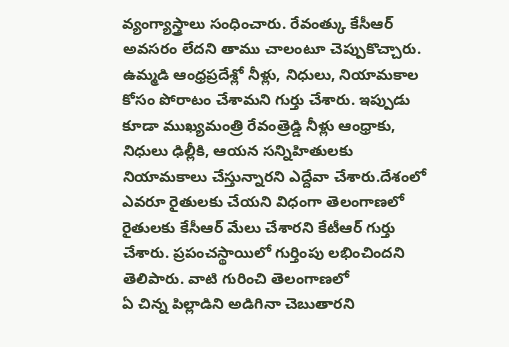వ్యంగ్యాస్త్రాలు సంధించారు. రేవంత్కు కేసీఆర్ అవసరం లేదని తాము చాలంటూ చెప్పుకొచ్చారు. ఉమ్మడి ఆంధ్రప్రదేశ్లో నీళ్లు, నిధులు, నియామకాల కోసం పోరాటం చేశామని గుర్తు చేశారు. ఇప్పుడు కూడా ముఖ్యమంత్రి రేవంత్రెడ్డి నీళ్లు ఆంధ్రాకు, నిధులు ఢిల్లీకి, ఆయన సన్నిహితులకు నియామకాలు చేస్తున్నారని ఎద్దేవా చేశారు.దేశంలో ఎవరూ రైతులకు చేయని విధంగా తెలంగాణలో రైతులకు కేసీఆర్ మేలు చేశారని కేటీఆర్ గుర్తు చేశారు. ప్రపంచస్థాయిలో గుర్తింపు లభించిందని తెలిపారు. వాటి గురించి తెలంగాణలో
ఏ చిన్న పిల్లాడిని అడిగినా చెబుతారని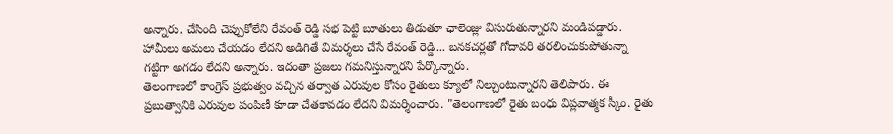అన్నారు. చేసింది చెప్పుకోలేని రేవంత్ రెడ్డి సభ పెట్టి బూతులు తిడుతూ ఛాలెంజ్లు విసురుతున్నారని మండిపడ్డారు. హామీలు అమలు చేయడం లేదని అడిగితే విమర్శలు చేసే రేవంత్ రెడ్డి... బనకచర్లతో గోదావరి తరలించుకుపోతున్నా గట్టిగా అగడం లేదని అన్నారు. ఇదంతా ప్రజలు గమనిస్తున్నారని పేర్కొన్నారు.
తెలంగాణలో కాంగ్రెస్ ప్రభుత్వం వచ్చిన తర్వాత ఎరువుల కోసం రైతులు క్యూలో నిల్చుంటున్నారని తెలిపారు. ఈ ప్రబుత్వానికి ఎరువుల పంపిణీ కూడా చేతకావడం లేదని విమర్శించారు. "తెలంగాణలో రైతు బంధు విప్లవాత్మక స్కీం. రైతు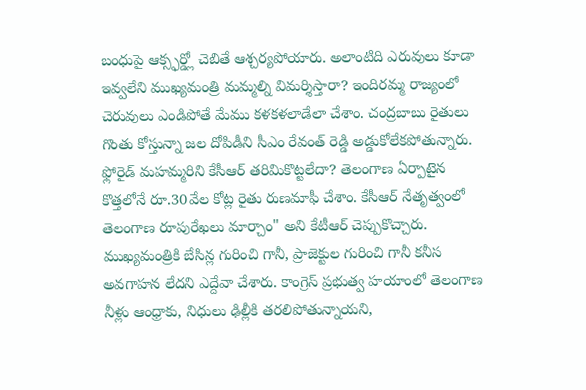బంధుపై ఆక్స్ఫర్డ్లో చెబితే ఆశ్చర్యపోయారు. అలాంటిది ఎరువులు కూడా ఇవ్వలేని ముఖ్యమంత్రి మమ్మల్ని విమర్శిస్తారా? ఇందిరమ్మ రాజ్యంలో చెరువులు ఎండిపోతే మేము కళకళలాడేలా చేశాం. చంద్రబాబు రైతులు గొంతు కోస్తున్నా జల దోపిడీని సీఎం రేవంత్ రెడ్డి అడ్డుకోలేకపోతున్నారు. ఫ్లోరైడ్ మహమ్మరిని కేసీఆర్ తరిమికొట్టలేదా? తెలంగాణ ఏర్పాటైన కొత్తలోనే రూ.30వేల కోట్ల రైతు రుణమాఫీ చేశాం. కేసీఆర్ నేతృత్వంలో తెలంగాణ రూపురేఖలు మార్చాం" అని కేటీఆర్ చెప్పుకొచ్చారు. ముఖ్యమంత్రికి బేసిన్ల గురించి గానీ, ప్రాజెక్టుల గురించి గానీ కనీస అవగాహన లేదని ఎద్దేవా చేశారు. కాంగ్రెస్ ప్రభుత్వ హయాంలో తెలంగాణ నీళ్లు ఆంధ్రాకు, నిధులు ఢిల్లీకి తరలిపోతున్నాయని,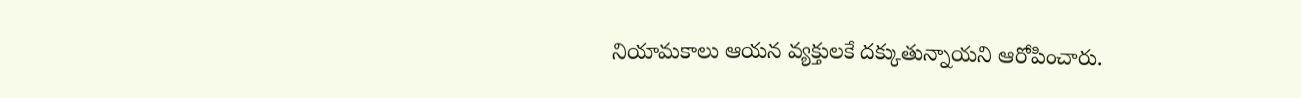నియామకాలు ఆయన వ్యక్తులకే దక్కుతున్నాయని ఆరోపించారు.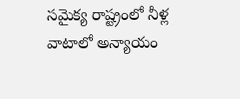సమైక్య రాష్ట్రంలో నీళ్ల వాటాలో అన్యాయం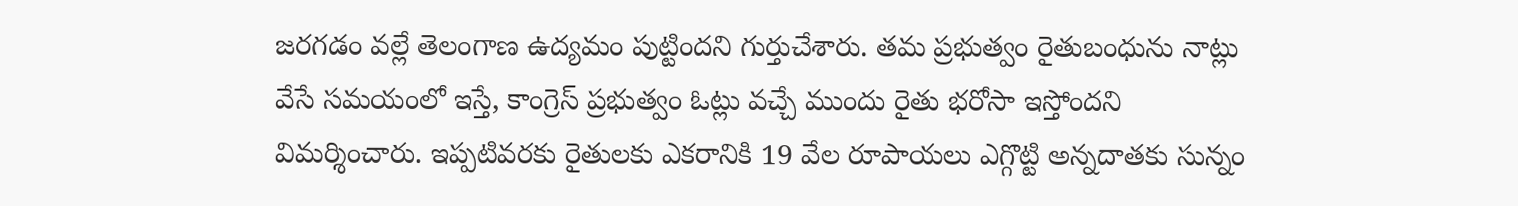జరగడం వల్లే తెలంగాణ ఉద్యమం పుట్టిందని గుర్తుచేశారు. తమ ప్రభుత్వం రైతుబంధును నాట్లు వేసే సమయంలో ఇస్తే, కాంగ్రెస్ ప్రభుత్వం ఓట్లు వచ్చే ముందు రైతు భరోసా ఇస్తోందని విమర్శించారు. ఇప్పటివరకు రైతులకు ఎకరానికి 19 వేల రూపాయలు ఎగ్గొట్టి అన్నదాతకు సున్నం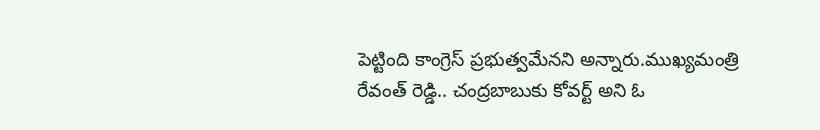పెట్టింది కాంగ్రెస్ ప్రభుత్వమేనని అన్నారు.ముఖ్యమంత్రి రేవంత్ రెడ్డి.. చంద్రబాబుకు కోవర్ట్ అని ఓ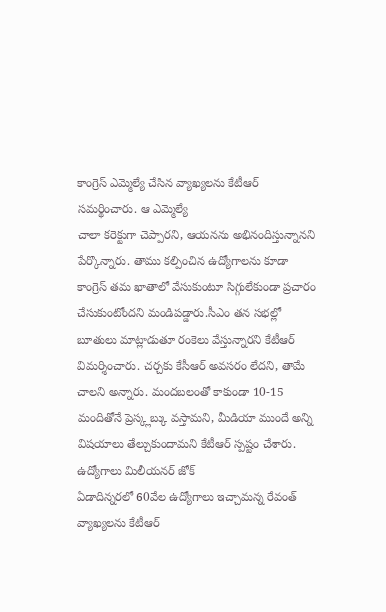కాంగ్రెస్ ఎమ్మెల్యే చేసిన వ్యాఖ్యలను కేటీఆర్ సమర్థించారు. ఆ ఎమ్మెల్యే
చాలా కరెక్టుగా చెప్పారని, ఆయనను అభినందిస్తున్నానని పేర్కొన్నారు. తాము కల్పించిన ఉద్యోగాలను కూడా కాంగ్రెస్ తమ ఖాతాలో వేసుకుంటూ సిగ్గులేకుండా ప్రచారం చేసుకుంటోందని మండిపడ్డారు.సీఎం తన సభల్లో బూతులు మాట్లాడుతూ రంకెలు వేస్తున్నారని కేటీఆర్ విమర్శించారు. చర్చకు కేసీఆర్ అవసరం లేదని, తామే చాలని అన్నారు. మందబలంతో కాకుండా 10-15 మందితోనే ప్రెస్క్లబ్కు వస్తామని, మీడియా ముందే అన్ని విషయాలు తేల్చుకుందామని కేటీఆర్ స్పష్టం చేశారు. ఉద్యోగాలు మిలీయనర్ జోక్
ఏడాదిన్నరలో 60వేల ఉద్యోగాలు ఇచ్చామన్న రేవంత్ వ్యాఖ్యలను కేటీఆర్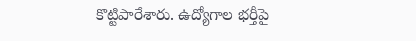కొట్టిపారేశారు. ఉద్యోగాల భర్తీపై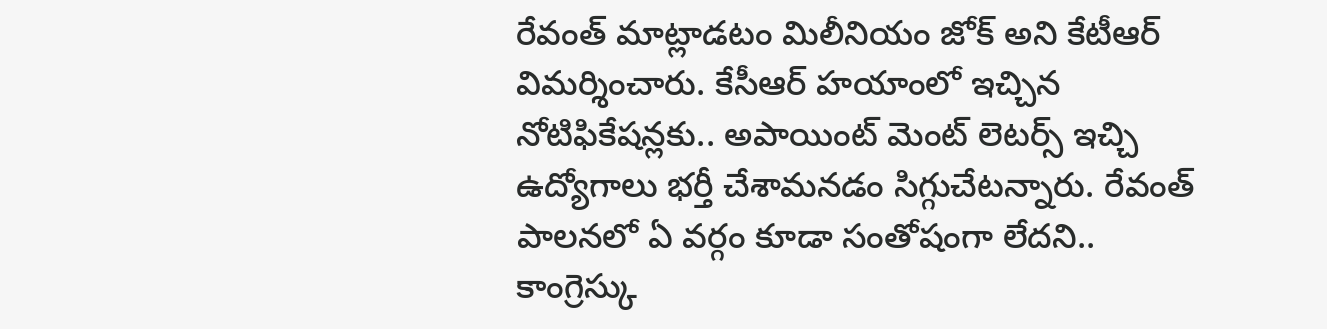రేవంత్ మాట్లాడటం మిలీనియం జోక్ అని కేటీఆర్ విమర్శించారు. కేసీఆర్ హయాంలో ఇచ్చిన నోటిఫికేషన్లకు.. అపాయింట్ మెంట్ లెటర్స్ ఇచ్చి ఉద్యోగాలు భర్తీ చేశామనడం సిగ్గుచేటన్నారు. రేవంత్ పాలనలో ఏ వర్గం కూడా సంతోషంగా లేదని.. కాంగ్రెస్కు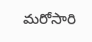మరోసారి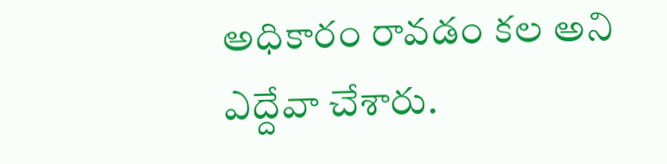అధికారం రావడం కల అని ఎద్దేవా చేశారు.